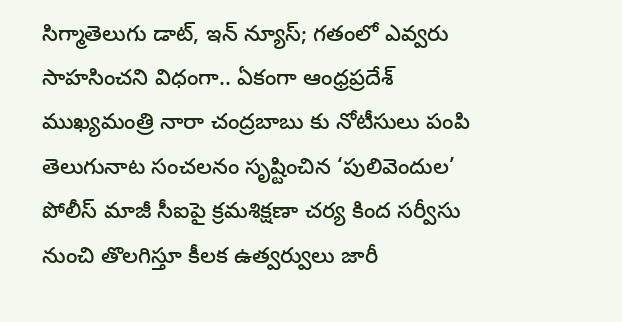సిగ్మాతెలుగు డాట్, ఇన్ న్యూస్; గతంలో ఎవ్వరు సాహసించని విధంగా.. ఏకంగా ఆంధ్రప్రదేశ్ ముఖ్యమంత్రి నారా చంద్రబాబు కు నోటీసులు పంపి తెలుగునాట సంచలనం సృష్టించిన ‘పులివెందుల’ పోలీస్ మాజీ సీఐపై క్రమశిక్షణా చర్య కింద సర్వీసు నుంచి తొలగిస్తూ కీలక ఉత్వర్వులు జారీ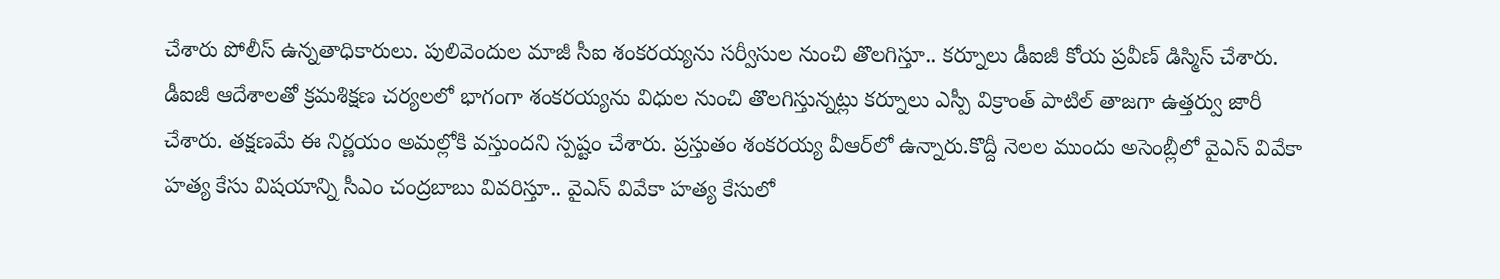చేశారు పోలీస్‌ ఉన్నతాధికారులు. పులివెందుల మాజీ సీఐ శంకరయ్యను సర్వీసుల నుంచి తొలగిస్తూ.. కర్నూలు డీఐజీ కోయ ప్రవీణ్ డిస్మిస్ చేశారు. డీఐజీ ఆదేశాలతో క్రమశిక్షణ చర్యలలో భాగంగా శంకరయ్యను విధుల నుంచి తొలగిస్తున్నట్లు కర్నూలు ఎస్పీ విక్రాంత్ పాటిల్ తాజగా ఉత్తర్వు జారీ చేశారు. తక్షణమే ఈ నిర్ణయం అమల్లోకి వస్తుందని స్పష్టం చేశారు. ప్రస్తుతం శంకరయ్య వీఆర్‌లో ఉన్నారు.కొద్దీ నెలల ముందు అసెంబ్లీలో వైఎస్ వివేకా హత్య కేసు విషయాన్ని సీఎం చంద్రబాబు వివరిస్తూ.. వైఎస్ వివేకా హత్య కేసులో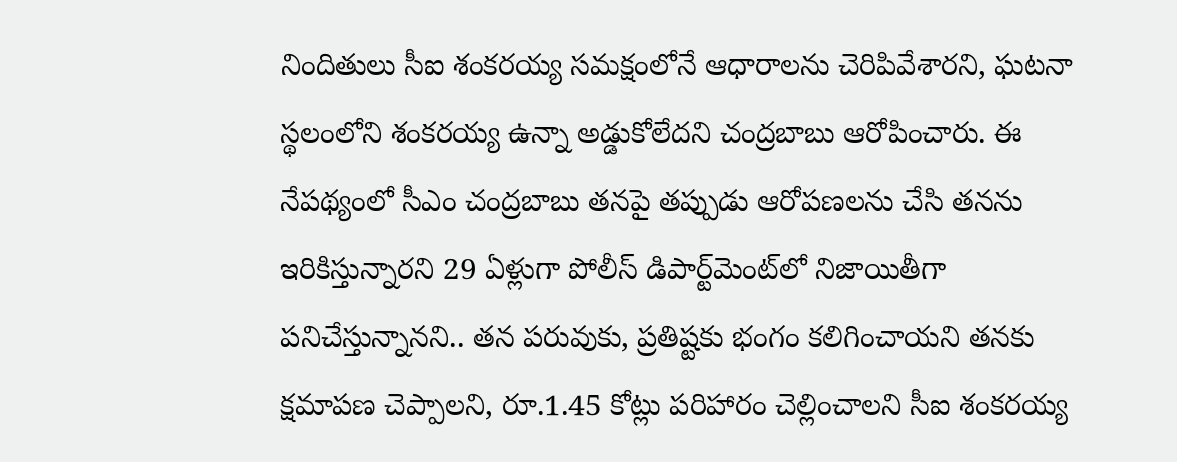నిందితులు సీఐ శంకరయ్య సమక్షంలోనే ఆధారాలను చెరిపివేశారని, ఘటనా స్థలంలోని శంకరయ్య ఉన్నా అడ్డుకోలేదని చంద్రబాబు ఆరోపించారు. ఈ నేపథ్యంలో సీఎం చంద్రబాబు తనపై తప్పుడు ఆరోపణలను చేసి తనను ఇరికిస్తున్నారని 29 ఏళ్లుగా పోలీస్‌ డిపార్ట్‌మెంట్‌లో నిజాయితీగా పనిచేస్తున్నానని.. తన పరువుకు, ప్రతిష్టకు భంగం కలిగించాయని తనకు క్షమాపణ చెప్పాలని, రూ.1.45 కోట్లు పరిహారం చెల్లించాలని సీఐ శంకరయ్య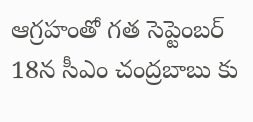ఆగ్రహంతో గత సెప్టెంబర్‌ 18న సీఎం చంద్రబాబు కు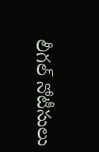లీగల్‌ నోటీసులు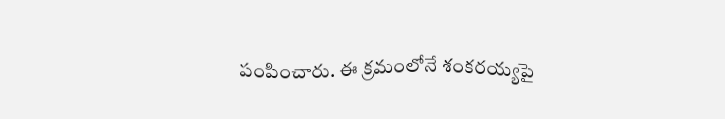పంపించారు. ఈ క్రమంలోనే శంకరయ్యపై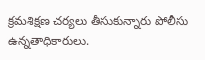క్రమశిక్షణ చర్యలు తీసుకున్నారు పోలీసు ఉన్నతాధికారులు.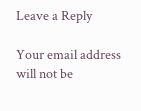Leave a Reply

Your email address will not be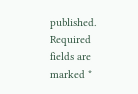published. Required fields are marked *